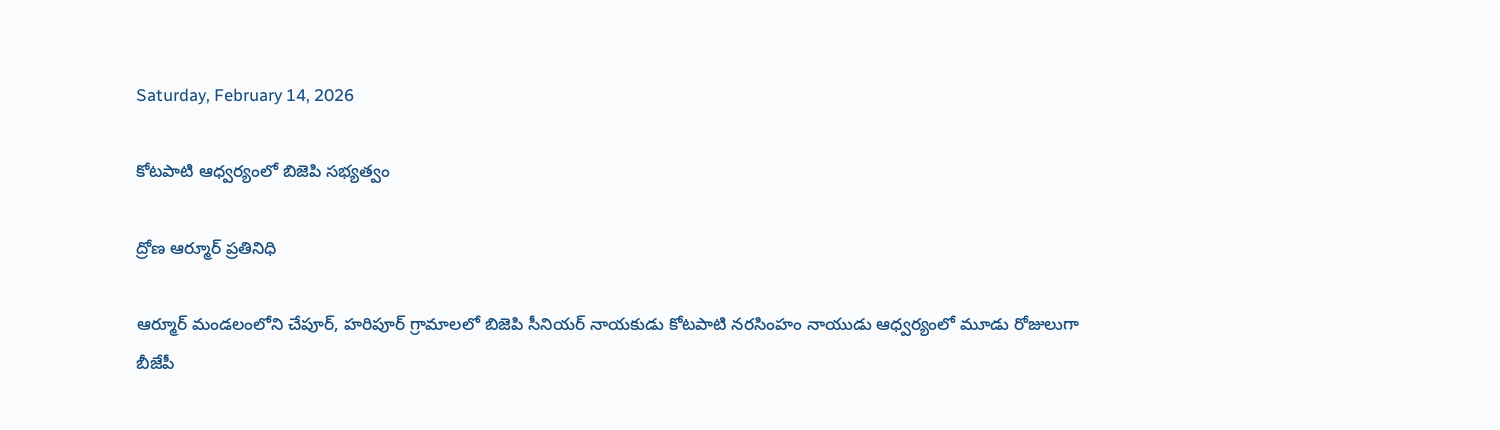Saturday, February 14, 2026

కోటపాటి ఆధ్వర్యంలో బిజెపి సభ్యత్వం

ద్రోణ ఆర్మూర్ ప్రతినిధి

ఆర్మూర్ మండలంలోని చేపూర్, హరిపూర్ గ్రామాలలో బిజెపి సీనియర్ నాయకుడు కోటపాటి నరసింహం నాయుడు ఆధ్వర్యంలో మూడు రోజులుగా బీజేపీ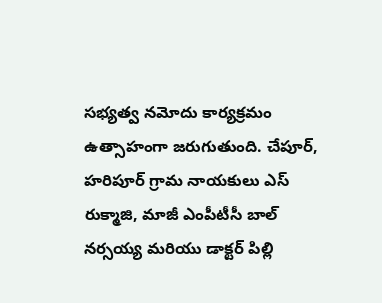సభ్యత్వ నమోదు కార్యక్రమం ఉత్సాహంగా జరుగుతుంది. చేపూర్, హరిపూర్ గ్రామ నాయకులు ఎస్ రుక్మాజి, మాజీ ఎంపీటీసీ బాల్ నర్సయ్య మరియు డాక్టర్ పిల్లి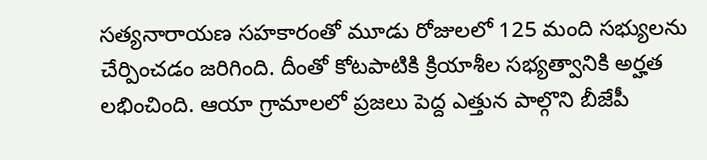సత్యనారాయణ సహకారంతో మూడు రోజులలో 125 మంది సభ్యులను చేర్పించడం జరిగింది. దీంతో కోటపాటికి క్రియాశీల సభ్యత్వానికి అర్హత లభించింది. ఆయా గ్రామాలలో ప్రజలు పెద్ద ఎత్తున పాల్గొని బీజేపీ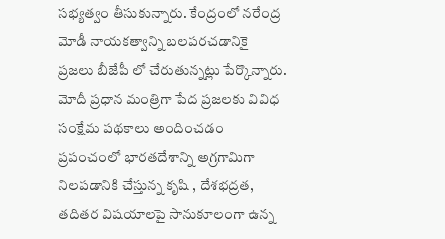సభ్యత్వం తీసుకున్నారు. కేంద్రంలో నరేంద్ర మోడీ నాయకత్వాన్ని బలపరచడానికై ప్రజలు బీజేపీ లో చేరుతున్నట్లు పేర్కొన్నారు. మోదీ ప్రధాన మంత్రిగా పేద ప్రజలకు వివిధ సంక్షేమ పథకాలు అందించడం ప్రపంచంలో భారతదేశాన్ని అగ్రగామిగా నిలపడానికి చేస్తున్న కృషి , దేశభద్రత, తదితర విషయాలపై సానుకూలంగా ఉన్న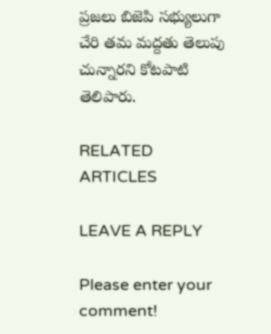ప్రజలు బిజెపి సభ్యులుగా చేరి తమ మద్దతు తెలుపు చున్నారని కోటపాటి తెలిపారు.

RELATED ARTICLES

LEAVE A REPLY

Please enter your comment!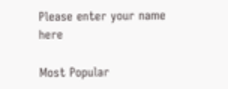Please enter your name here

Most Popular